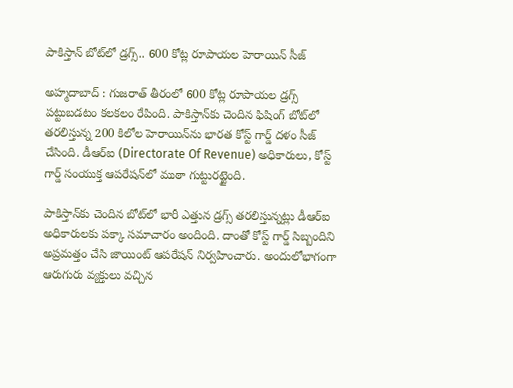పాకిస్తాన్ బోట్‌లో డ్రగ్స్.. 600 కోట్ల రూపాయల హెరాయిన్ సీజ్

అహ్మదాబాద్ : గుజరాత్‌ తీరంలో 600 కోట్ల రూపాయల డ్రగ్స్ పట్టుబడటం కలకలం రేపింది. పాకిస్తాన్‌కు చెందిన ఫిషింగ్ బోట్‌లో తరలిస్తున్న 200 కిలోల హెరాయిన్‌ను భారత కోస్ట్ గార్డ్ దళం సీజ్ చేసింది. డీఆర్ఐ (Directorate Of Revenue) అధికారులు, కోస్ట్ గార్డ్ సంయుక్త ఆపరేషన్‌లో ముఠా గుట్టురట్టైంది.

పాకిస్తాన్‌కు చెందిన బోట్‌లో భారీ ఎత్తున డ్రగ్స్ తరలిస్తున్నట్లు డీఆర్ఐ అధికారులకు పక్కా సమాచారం అందింది. దాంతో కోస్ట్ గార్డ్ సిబ్బందిని అప్రమత్తం చేసి జాయింట్ ఆపరేషన్ నిర్వహించారు. అందులోభాగంగా ఆరుగురు వ్యక్తులు వచ్చిన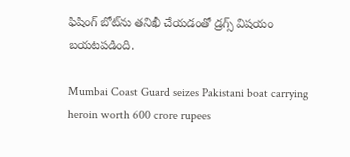ఫిషింగ్ బోట్‌ను తనిఖీ చేయడంతో డ్రగ్స్ విషయం బయటపడింది.

Mumbai Coast Guard seizes Pakistani boat carrying heroin worth 600 crore rupees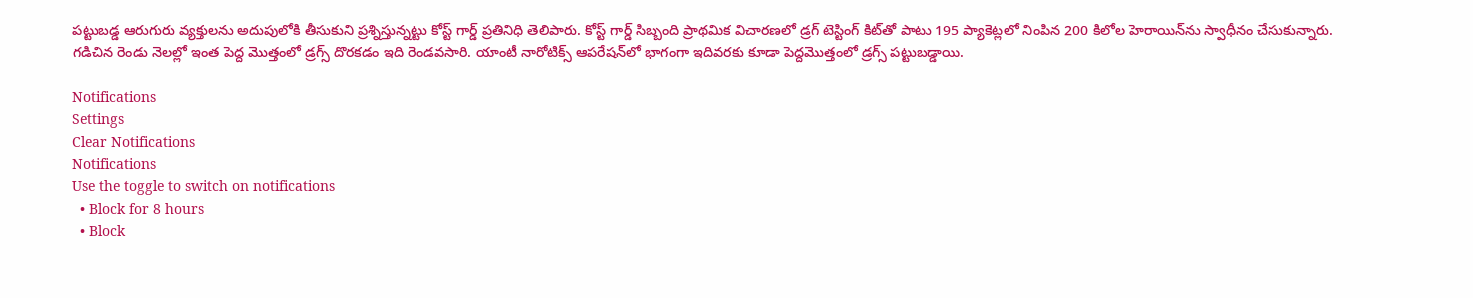పట్టుబడ్డ ఆరుగురు వ్యక్తులను అదుపులోకి తీసుకుని ప్రశ్నిస్తున్నట్టు కోస్ట్‌ గార్డ్‌ ప్రతినిధి తెలిపారు. కోస్ట్ గార్డ్ సిబ్బంది ప్రాథమిక విచారణలో డ్రగ్ టెస్టింగ్ కిట్‌తో పాటు 195 ప్యాకెట్లలో నింపిన 200 కిలోల హెరాయిన్‌ను స్వాధీనం చేసుకున్నారు. గడిచిన రెండు నెలల్లో ఇంత పెద్ద మొత్తంలో డ్రగ్స్ దొరకడం ఇది రెండవసారి. యాంటీ నారోటిక్స్ ఆపరేషన్‌లో భాగంగా ఇదివరకు కూడా పెద్దమొత్తంలో డ్రగ్స్ పట్టుబడ్డాయి.

Notifications
Settings
Clear Notifications
Notifications
Use the toggle to switch on notifications
  • Block for 8 hours
  • Block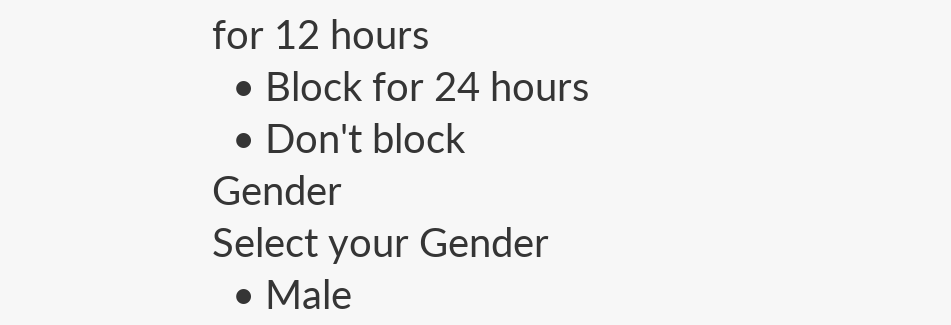for 12 hours
  • Block for 24 hours
  • Don't block
Gender
Select your Gender
  • Male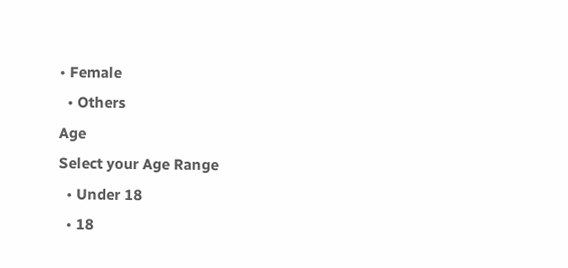• Female
  • Others
Age
Select your Age Range
  • Under 18
  • 18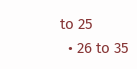to 25
  • 26 to 35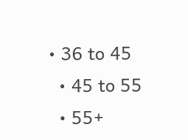• 36 to 45
  • 45 to 55
  • 55+